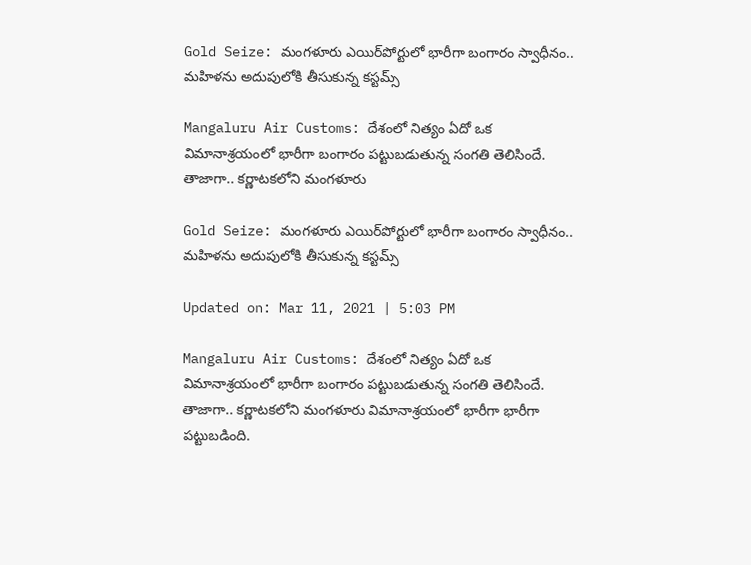Gold Seize: మంగళూరు ఎయిర్‌పోర్టులో భారీగా బంగారం స్వాధీనం.. మహిళను అదుపులోకి తీసుకున్న కస్టమ్స్

Mangaluru Air Customs: దేశంలో నిత్యం ఏదో ఒక విమానాశ్రయంలో భారీగా బంగారం పట్టుబడుతున్న సంగతి తెలిసిందే. తాజాగా.. కర్ణాటకలోని మంగళూరు

Gold Seize: మంగళూరు ఎయిర్‌పోర్టులో భారీగా బంగారం స్వాధీనం.. మహిళను అదుపులోకి తీసుకున్న కస్టమ్స్

Updated on: Mar 11, 2021 | 5:03 PM

Mangaluru Air Customs: దేశంలో నిత్యం ఏదో ఒక విమానాశ్రయంలో భారీగా బంగారం పట్టుబడుతున్న సంగతి తెలిసిందే. తాజాగా.. కర్ణాటకలోని మంగళూరు విమానాశ్రయంలో భారీగా భారీగా పట్టుబడింది.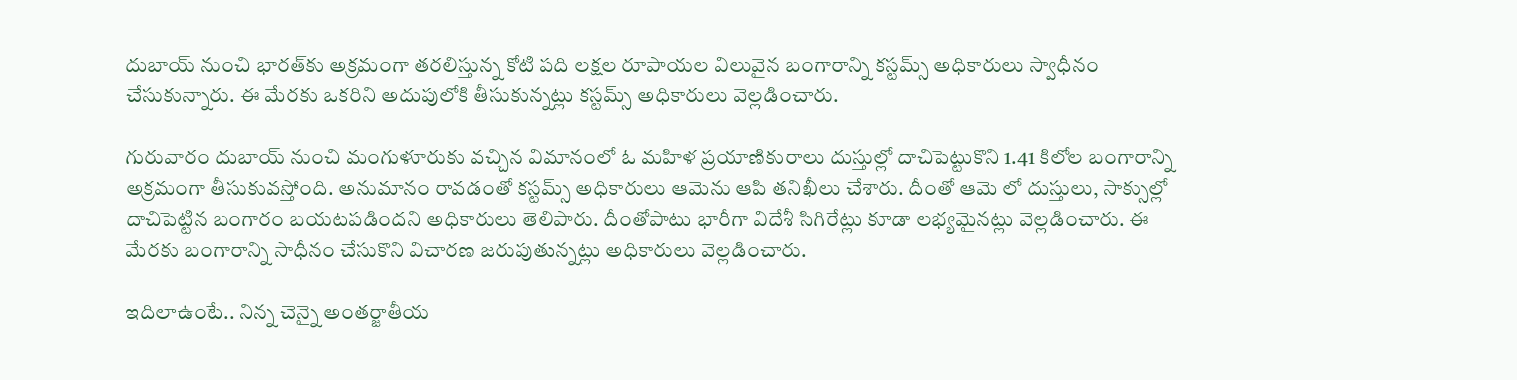దుబాయ్ నుంచి భారత్‌కు అక్రమంగా తరలిస్తున్న కోటి పది లక్షల రూపాయల విలువైన బంగారాన్ని కస్టమ్స్ అధికారులు స్వాధీనం చేసుకున్నారు. ఈ మేరకు ఒకరిని అదుపులోకి తీసుకున్నట్లు కస్టమ్స్ అధికారులు వెల్లడించారు.

గురువారం దుబాయ్ నుంచి మంగుళూరుకు వచ్చిన విమానంలో ఓ మహిళ ప్రయాణికురాలు దుస్తుల్లో దాచిపెట్టుకొని 1.41 కిలోల బంగారాన్ని అక్రమంగా తీసుకువస్తోంది. అనుమానం రావడంతో కస్టమ్స్ అధికారులు ఆమెను ఆపి తనిఖీలు చేశారు. దీంతో ఆమె లో దుస్తులు, సాక్సుల్లో దాచిపెట్టిన బంగారం బయటపడిందని అధికారులు తెలిపారు. దీంతోపాటు భారీగా విదేశీ సిగిరేట్లు కూడా లభ్యమైనట్లు వెల్లడించారు. ఈ మేరకు బంగారాన్ని సాధీనం చేసుకొని విచారణ జరుపుతున్నట్లు అధికారులు వెల్లడించారు.

ఇదిలాఉంటే.. నిన్న చెన్నై అంతర్జాతీయ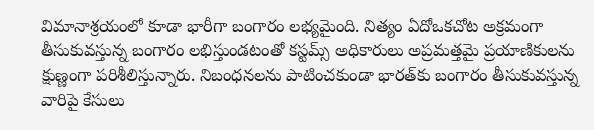విమానాశ్రయంలో కూడా భారీగా బంగారం లభ్యమైంది. నిత్యం ఏదోఒకచోట అక్రమంగా తీసుకువస్తున్న బంగారం లభిస్తుండటంతో కస్టమ్స్ అధికారులు అప్రమత్తమై ప్రయాణికులను క్షుణ్ణంగా పరిశీలిస్తున్నారు. నిబంధనలను పాటించకుండా భారత్‌కు బంగారం తీసుకువస్తున్న వారిపై కేసులు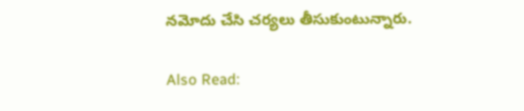నమోదు చేసి చర్యలు తీసుకుంటున్నారు.

Also Read: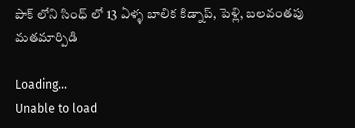పాక్ లోని సింధ్ లో 13 ఏళ్ళ బాలిక కిడ్నాప్, పెళ్లి, బలవంతపు మతమార్పిడి

Loading...
Unable to load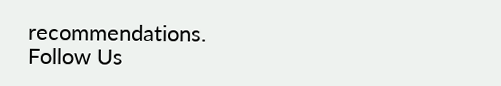recommendations.
Follow Us